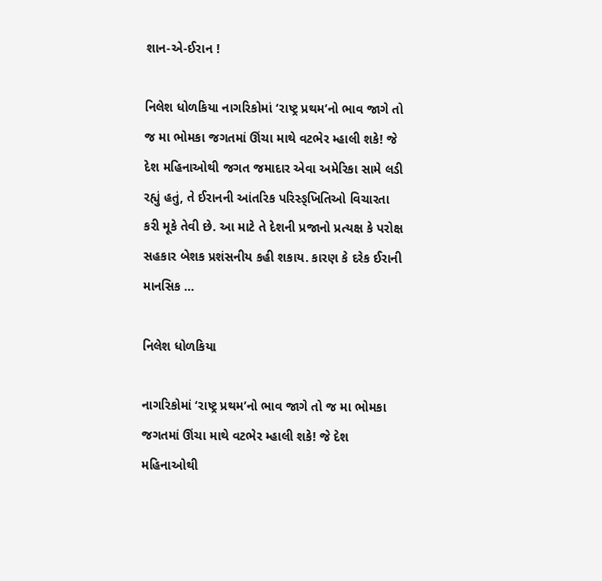શાન-એ-ઈરાન !

નિલેશ ધોળકિયા નાગરિકોમાં ‘રાષ્ટ્ર પ્રથમ’નો ભાવ જાગે તો જ મા ભોમકા જગતમાં ઊંચા માથે વટભેર મ્હાલી શકે! જે દેશ મહિનાઓથી જગત જમાદાર એવા અમેરિકા સામે લડી રહ્યું હતું, તે ઈરાનની આંતરિક પરિસ્ઙ્ખિતિઓ વિચારતા કરી મૂકે તેવી છે. આ માટે તે દેશની પ્રજાનો પ્રત્યક્ષ કે પરોક્ષ સહકાર બેશક પ્રશંસનીય કહી શકાય. કારણ કે દરેક ઈરાની માનસિક …

નિલેશ ધોળકિયા

નાગરિકોમાં ‘રાષ્ટ્ર પ્રથમ’નો ભાવ જાગે તો જ મા ભોમકા જગતમાં ઊંચા માથે વટભેર મ્હાલી શકે! જે દેશ મહિનાઓથી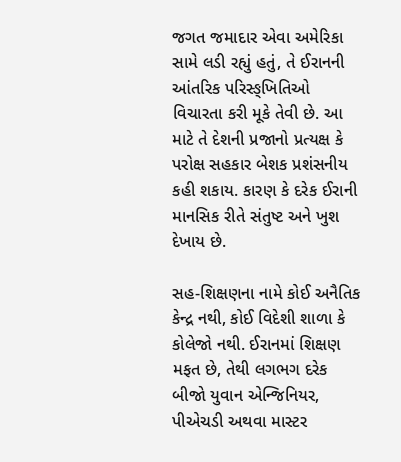જગત જમાદાર એવા અમેરિકા સામે લડી રહ્યું હતું, તે ઈરાનની આંતરિક પરિસ્ઙ્ખિતિઓ વિચારતા કરી મૂકે તેવી છે. આ માટે તે દેશની પ્રજાનો પ્રત્યક્ષ કે પરોક્ષ સહકાર બેશક પ્રશંસનીય કહી શકાય. કારણ કે દરેક ઈરાની માનસિક રીતે સંતુષ્ટ અને ખુશ દેખાય છે.

સહ-શિક્ષણના નામે કોઈ અનૈતિક કેન્દ્ર નથી, કોઈ વિદેશી શાળા કે કોલેજો નથી. ઈરાનમાં શિક્ષણ મફત છે, તેથી લગભગ દરેક બીજો યુવાન એન્જિનિયર, પીએચડી અથવા માસ્ટર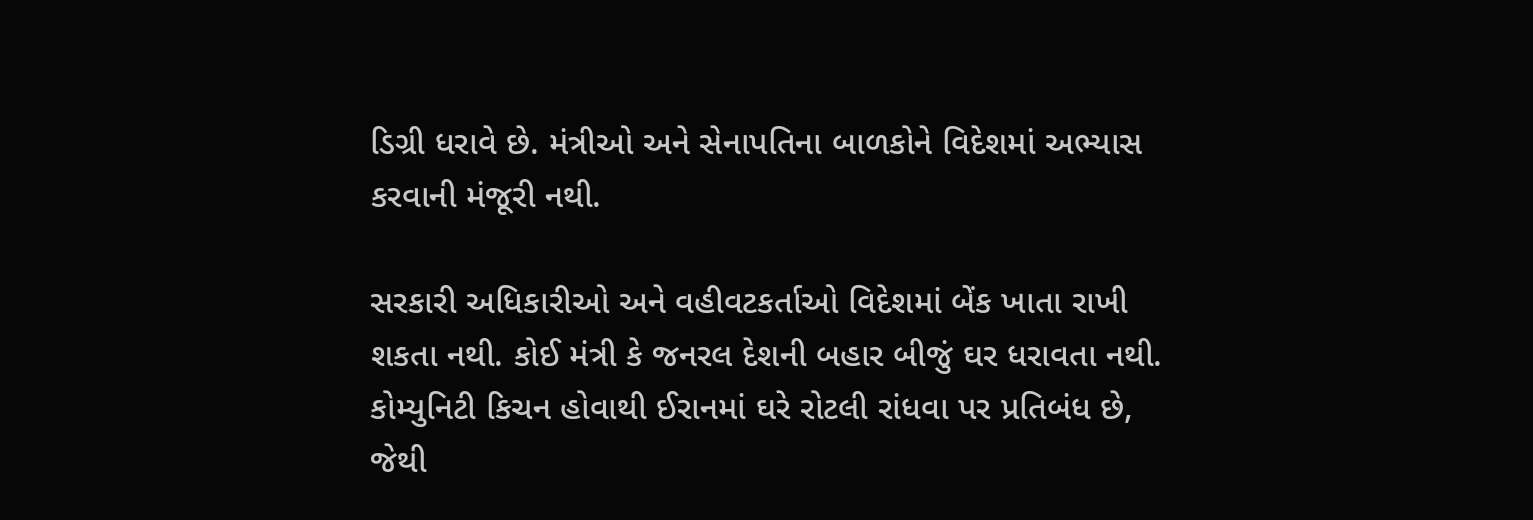ડિગ્રી ધરાવે છે. મંત્રીઓ અને સેનાપતિના બાળકોને વિદેશમાં અભ્યાસ કરવાની મંજૂરી નથી.

સરકારી અધિકારીઓ અને વહીવટકર્તાઓ વિદેશમાં બેંક ખાતા રાખી શકતા નથી. કોઈ મંત્રી કે જનરલ દેશની બહાર બીજું ઘર ધરાવતા નથી. કોમ્યુનિટી કિચન હોવાથી ઈરાનમાં ઘરે રોટલી રાંધવા પર પ્રતિબંધ છે, જેથી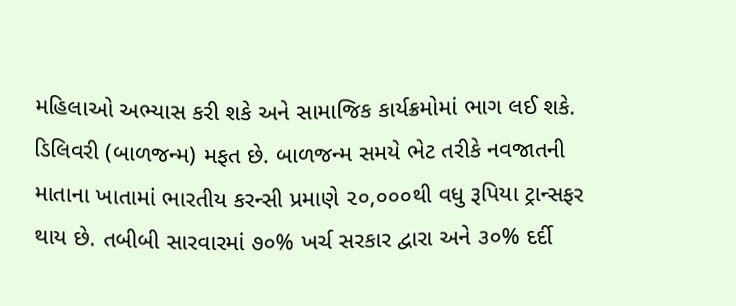મહિલાઓ અભ્યાસ કરી શકે અને સામાજિક કાર્યક્રમોમાં ભાગ લઈ શકે. ડિલિવરી (બાળજન્મ) મફત છે. બાળજન્મ સમયે ભેટ તરીકે નવજાતની માતાના ખાતામાં ભારતીય કરન્સી પ્રમાણે ૨૦,૦૦૦થી વધુ રૂપિયા ટ્રાન્સફર થાય છે. તબીબી સારવારમાં ૭૦% ખર્ચ સરકાર દ્વારા અને ૩૦% દર્દી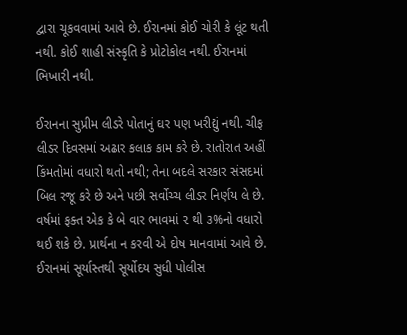દ્વારા ચૂકવવામાં આવે છે. ઈરાનમાં કોઈ ચોરી કે લૂંટ થતી નથી. કોઈ શાહી સંસ્કૃતિ કે પ્રોટોકોલ નથી. ઈરાનમાં ભિખારી નથી.

ઈરાનના સુપ્રીમ લીડરે પોતાનું ઘર પણ ખરીદ્યું નથી. ચીફ લીડર દિવસમાં અઢાર કલાક કામ કરે છે. રાતોરાત અહીં કિંમતોમાં વધારો થતો નથી; તેના બદલે સરકાર સંસદમાં બિલ રજૂ કરે છે અને પછી સર્વોચ્ચ લીડર નિર્ણય લે છે. વર્ષમાં ફક્ત એક કે બે વાર ભાવમાં ૨ થી ૩%નો વધારો થઈ શકે છે. પ્રાર્થના ન કરવી એ દોષ માનવામાં આવે છે.
ઈરાનમાં સૂર્યાસ્તથી સૂર્યોદય સુધી પોલીસ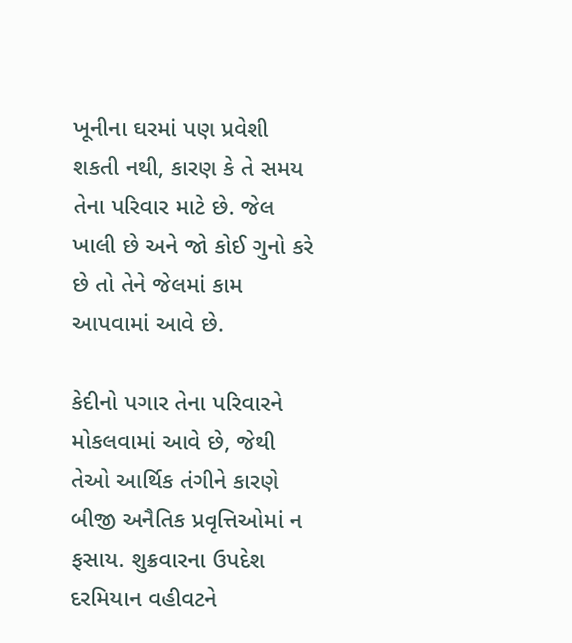ખૂનીના ઘરમાં પણ પ્રવેશી શકતી નથી, કારણ કે તે સમય તેના પરિવાર માટે છે. જેલ ખાલી છે અને જો કોઈ ગુનો કરે છે તો તેને જેલમાં કામ આપવામાં આવે છે.

કેદીનો પગાર તેના પરિવારને મોકલવામાં આવે છે, જેથી તેઓ આર્થિક તંગીને કારણે બીજી અનૈતિક પ્રવૃત્તિઓમાં ન ફસાય. શુક્રવારના ઉપદેશ દરમિયાન વહીવટને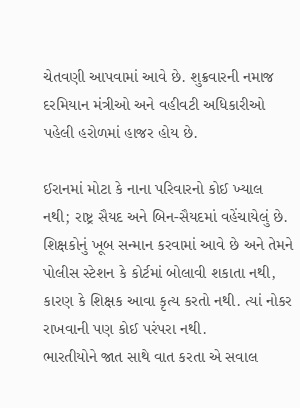ચેતવણી આપવામાં આવે છે. શુક્રવારની નમાજ દરમિયાન મંત્રીઓ અને વહીવટી અધિકારીઓ પહેલી હરોળમાં હાજર હોય છે.

ઈરાનમાં મોટા કે નાના પરિવારનો કોઈ ખ્યાલ નથી; રાષ્ટ્ર સૈયદ અને બિન-સૈયદમાં વહેંચાયેલું છે. શિક્ષકોનું ખૂબ સન્માન કરવામાં આવે છે અને તેમને પોલીસ સ્ટેશન કે કોર્ટમાં બોલાવી શકાતા નથી, કારણ કે શિક્ષક આવા કૃત્ય કરતો નથી. ત્યાં નોકર રાખવાની પણ કોઈ પરંપરા નથી.
ભારતીયોને જાત સાથે વાત કરતા એ સવાલ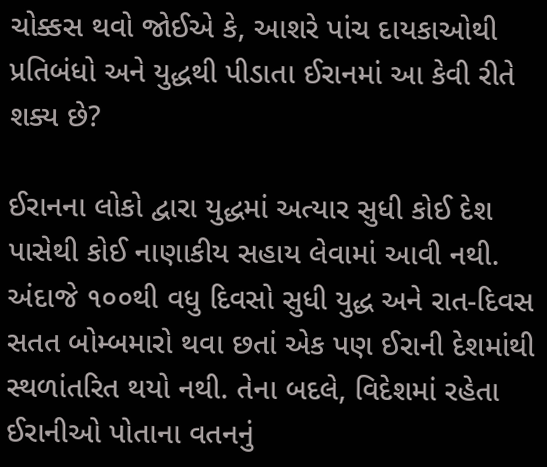ચોક્કસ થવો જોઈએ કે, આશરે પાંચ દાયકાઓથી પ્રતિબંધો અને યુદ્ધથી પીડાતા ઈરાનમાં આ કેવી રીતે શક્ય છે?

ઈરાનના લોકો દ્વારા યુદ્ધમાં અત્યાર સુધી કોઈ દેશ પાસેથી કોઈ નાણાકીય સહાય લેવામાં આવી નથી. અંદાજે ૧૦૦થી વધુ દિવસો સુધી યુદ્ધ અને રાત-દિવસ સતત બોમ્બમારો થવા છતાં એક પણ ઈરાની દેશમાંથી સ્થળાંતરિત થયો નથી. તેના બદલે, વિદેશમાં રહેતા ઈરાનીઓ પોતાના વતનનું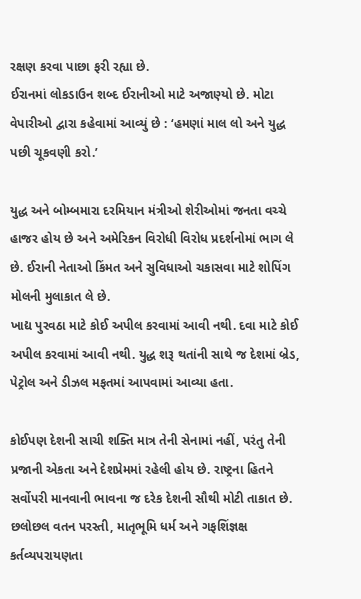રક્ષણ કરવા પાછા ફરી રહ્યા છે.
ઈરાનમાં લોકડાઉન શબ્દ ઈરાનીઓ માટે અજાણ્યો છે. મોટા વેપારીઓ દ્વારા કહેવામાં આવ્યું છે : ‘હમણાં માલ લો અને યુદ્ધ પછી ચૂકવણી કરો.’

યુદ્ધ અને બોમ્બમારા દરમિયાન મંત્રીઓ શેરીઓમાં જનતા વચ્ચે હાજર હોય છે અને અમેરિકન વિરોધી વિરોધ પ્રદર્શનોમાં ભાગ લે છે. ઈરાની નેતાઓ કિંમત અને સુવિધાઓ ચકાસવા માટે શોપિંગ મોલની મુલાકાત લે છે.
ખાદ્ય પુરવઠા માટે કોઈ અપીલ કરવામાં આવી નથી. દવા માટે કોઈ અપીલ કરવામાં આવી નથી. યુદ્ધ શરૂ થતાંની સાથે જ દેશમાં બ્રેડ, પેટ્રોલ અને ડીઝલ મફતમાં આપવામાં આવ્યા હતા.

કોઈપણ દેશની સાચી શક્તિ માત્ર તેની સેનામાં નહીં, પરંતુ તેની પ્રજાની એકતા અને દેશપ્રેમમાં રહેલી હોય છે. રાષ્ટ્રના હિતને સર્વોપરી માનવાની ભાવના જ દરેક દેશની સૌથી મોટી તાકાત છે.
છલોછલ વતન પરસ્તી, માતૃભૂમિ ધર્મ અને ગફશિંજ્ઞક્ષ કર્તવ્યપરાયણતા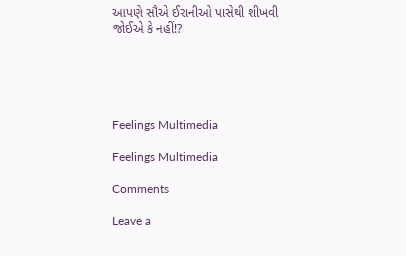આપણે સૌએ ઈરાનીઓ પાસેથી શીખવી જોઈએ કે નહીં!?





Feelings Multimedia

Feelings Multimedia

Comments

Leave a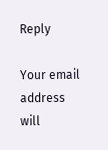Reply

Your email address will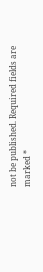not be published. Required fields are marked *